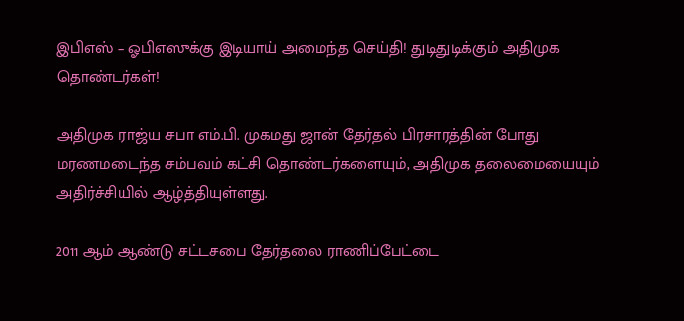இபிஎஸ் – ஓபிஎஸுக்கு இடியாய் அமைந்த செய்தி! துடிதுடிக்கும் அதிமுக தொண்டர்கள்!

அதிமுக ராஜ்ய சபா எம்.பி. முகமது ஜான் தேர்தல் பிரசாரத்தின் போது மரணமடைந்த சம்பவம் கட்சி தொண்டர்களையும், அதிமுக தலைமையையும் அதிர்ச்சியில் ஆழ்த்தியுள்ளது.

2011 ஆம் ஆண்டு சட்டசபை தேர்தலை ராணிப்பேட்டை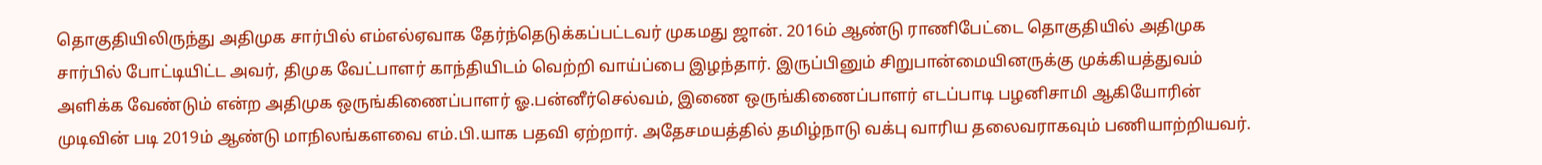தொகுதியிலிருந்து அதிமுக சார்பில் எம்எல்ஏவாக தேர்ந்தெடுக்கப்பட்டவர் முகமது ஜான். 2016ம் ஆண்டு ராணிபேட்டை தொகுதியில் அதிமுக சார்பில் போட்டியிட்ட அவர், திமுக வேட்பாளர் காந்தியிடம் வெற்றி வாய்ப்பை இழந்தார். இருப்பினும் சிறுபான்மையினருக்கு முக்கியத்துவம் அளிக்க வேண்டும் என்ற அதிமுக ஒருங்கிணைப்பாளர் ஓ.பன்னீர்செல்வம், இணை ஒருங்கிணைப்பாளர் எடப்பாடி பழனிசாமி ஆகியோரின் முடிவின் படி 2019ம் ஆண்டு மாநிலங்களவை எம்.பி.யாக பதவி ஏற்றார். அதேசமயத்தில் தமிழ்நாடு வக்பு வாரிய தலைவராகவும் பணியாற்றியவர்.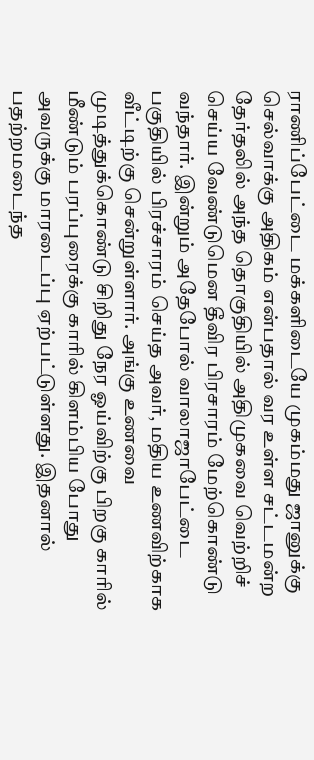ராணிப்பேட்டை மக்களிடையே முகம்மது ஜானுக்கு செல்வாக்கு அதிகம் என்பதால் வர உள்ள சட்டமன்ற தேர்தலில் அந்த தொகுதியில் அதிமுகவை வெற்றிச் செய்ய வேண்டுமென தீவிர பிரசாரம் மேற்கொண்டு வந்தார். இன்றும் அதேபோல் வாலாஜாபேட்டை பகுதியில் பிரச்சாரம் செய்த அவர், மதிய உணவிற்காக வீட்டிற்கு சென்றுள்ளார். அங்கு உணவை முடித்துக்கொண்டு சிறிது நேர ஓய்விற்கு பிறகு காரில் மீண்டும் பரப்புரைக்கு காரில் கிளம்பிய போது அவருக்கு மாரடைப்பு ஏற்பட்டுள்ளது. இதனால் பதற்றமடைந்த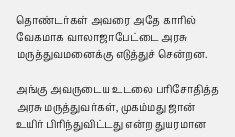தொண்டர்கள் அவரை அதே காரில் வேகமாக வாலாஜாபேட்டை அரசு மருத்துவமனைக்கு எடுத்துச் சென்றன.

அங்கு அவருடைய உடலை பரிசோதித்த அரசு மருத்துவர்கள், முகம்மது ஜான் உயிர் பிரிந்துவிட்டது என்ற துயரமான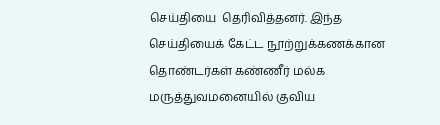செய்தியை  தெரிவித்தனர். இந்த செய்தியைக் கேட்ட நூற்றுக்கணக்கான தொண்டர்கள் கண்ணீர் மல்க மருத்துவமனையில் குவிய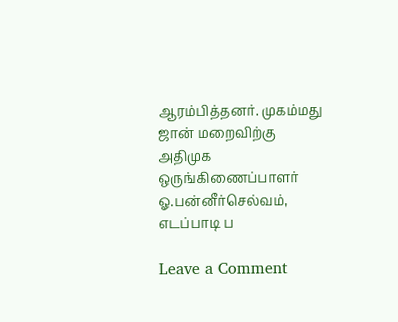ஆரம்பித்தனர். முகம்மது ஜான் மறைவிற்கு அதிமுக ஒருங்கிணைப்பாளர் ஓ.பன்னீர்செல்வம், எடப்பாடி ப

Leave a Comment